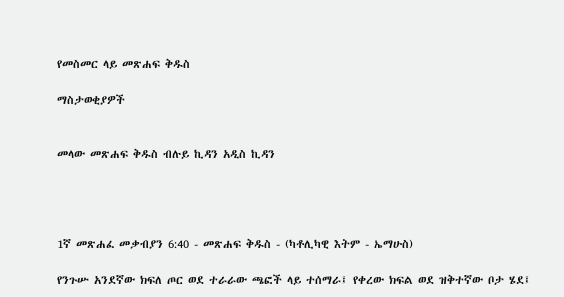የመስመር ላይ መጽሐፍ ቅዱስ

ማስታወቂያዎች


መላው መጽሐፍ ቅዱስ ብሉይ ኪዳን አዲስ ኪዳን




1ኛ መጽሐፈ መቃብያን 6:40 - መጽሐፍ ቅዱስ - (ካቶሊካዊ እትም - ኤማሁስ)

የንጉሡ አንደኛው ክፍለ ጦር ወደ ተራራው ጫፎች ላይ ተሰማራ፤ የቀረው ክፍል ወደ ዝቅተኛው ቦታ ሄደ፤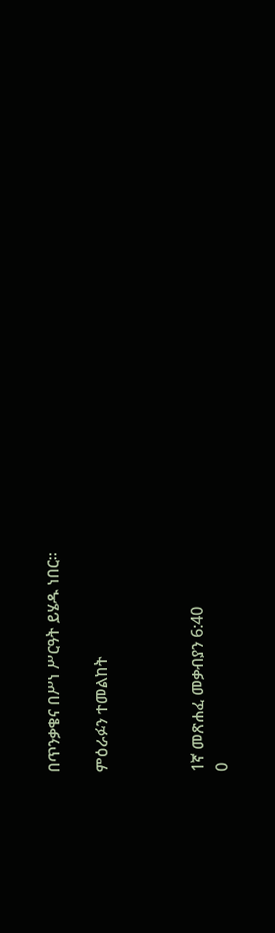በጥንቃቄና በሥነ ሥርዓት ይሄዱ ነበር።

ምዕራፉን ተመልከት



1ኛ መጽሐፈ መቃብያን 6:40
0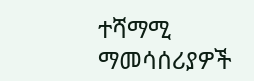ተሻማሚ ማመሳሰሪያዎች